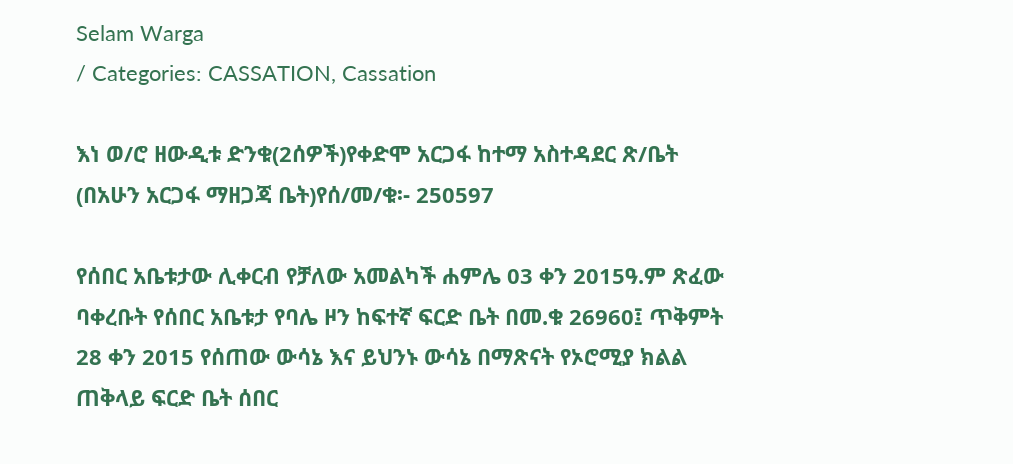Selam Warga
/ Categories: CASSATION, Cassation

እነ ወ/ሮ ዘውዲቱ ድንቁ(2ሰዎች)የቀድሞ አርጋፋ ከተማ አስተዳደር ጽ/ቤት (በአሁን አርጋፋ ማዘጋጃ ቤት)የሰ/መ/ቁ፡- 250597

የሰበር አቤቱታው ሊቀርብ የቻለው አመልካች ሐምሌ 03 ቀን 2015ዓ.ም ጽፈው ባቀረቡት የሰበር አቤቱታ የባሌ ዞን ከፍተኛ ፍርድ ቤት በመ.ቁ 26960፤ ጥቅምት 28 ቀን 2015 የሰጠው ውሳኔ እና ይህንኑ ውሳኔ በማጽናት የኦሮሚያ ክልል ጠቅላይ ፍርድ ቤት ሰበር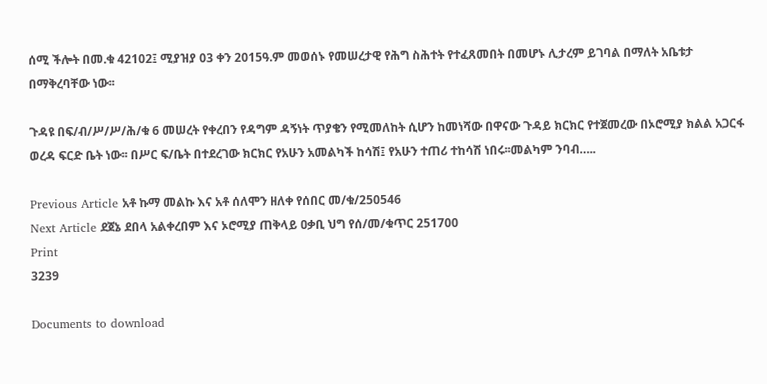ሰሚ ችሎት በመ.ቁ 42102፤ ሚያዝያ 03 ቀን 2015ዓ.ም መወሰኑ የመሠረታዊ የሕግ ስሕተት የተፈጸመበት በመሆኑ ሊታረም ይገባል በማለት አቤቱታ በማቅረባቸው ነው፡፡

ጉዳዩ በፍ/ብ/ሥ/ሥ/ሕ/ቁ 6 መሠረት የቀረበን የዳግም ዳኝነት ጥያቄን የሚመለከት ሲሆን ከመነሻው በዋናው ጉዳይ ክርክር የተጀመረው በኦሮሚያ ክልል አጋርፋ ወረዳ ፍርድ ቤት ነው፡፡ በሥር ፍ/ቤት በተደረገው ክርክር የአሁን አመልካች ከሳሽ፤ የአሁን ተጠሪ ተከሳሽ ነበሩ፡፡መልካም ንባብ…..

Previous Article አቶ ኩማ መልኩ እና አቶ ሰለሞን ዘለቀ የሰበር መ/ቁ/250546
Next Article ደጀኔ ደበላ አልቀረበም እና ኦሮሚያ ጠቅላይ ዐቃቢ ህግ የሰ/መ/ቁጥር 251700
Print
3239

Documents to download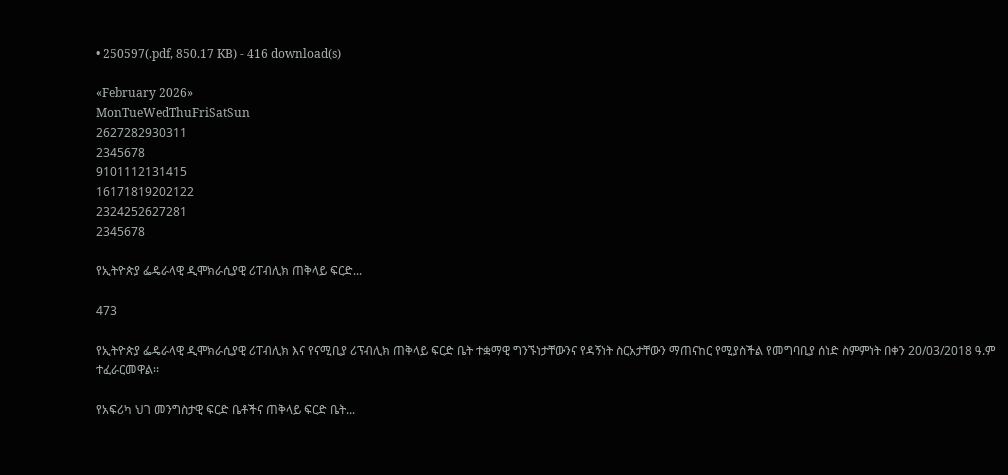• 250597(.pdf, 850.17 KB) - 416 download(s)

«February 2026»
MonTueWedThuFriSatSun
2627282930311
2345678
9101112131415
16171819202122
2324252627281
2345678

የኢትዮጵያ ፌዴራላዊ ዲሞክራሲያዊ ሪፐብሊክ ጠቅላይ ፍርድ...

473

የኢትዮጵያ ፌዴራላዊ ዲሞክራሲያዊ ሪፐብሊክ እና የናሚቢያ ሪፕብሊክ ጠቅላይ ፍርድ ቤት ተቋማዊ ግንኙነታቸውንና የዳኝነት ስርአታቸውን ማጠናከር የሚያስችል የመግባቢያ ሰነድ ስምምነት በቀን 20/03/2018 ዓ.ም ተፈራርመዋል፡፡

የአፍሪካ ህገ መንግስታዊ ፍርድ ቤቶችና ጠቅላይ ፍርድ ቤት...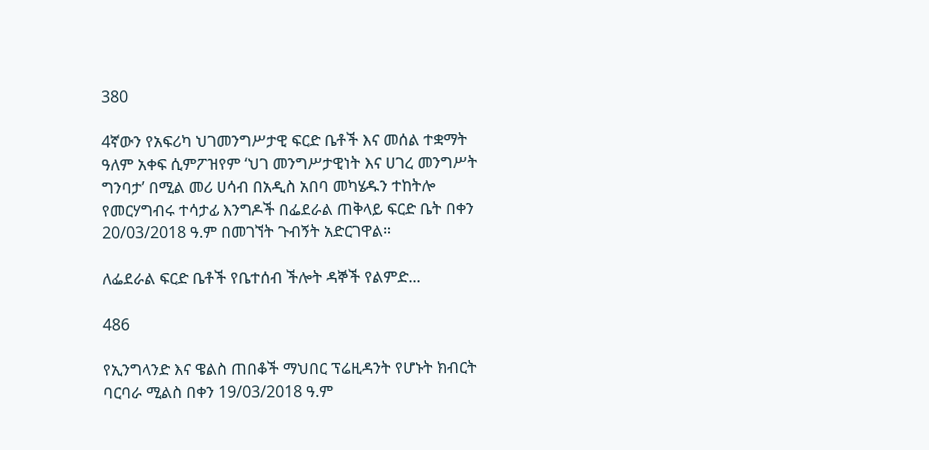380

4ኛውን የአፍሪካ ህገመንግሥታዊ ፍርድ ቤቶች እና መሰል ተቋማት ዓለም አቀፍ ሲምፖዝየም ‘ህገ መንግሥታዊነት እና ሀገረ መንግሥት ግንባታ’ በሚል መሪ ሀሳብ በአዲስ አበባ መካሄዱን ተከትሎ የመርሃግብሩ ተሳታፊ እንግዶች በፌደራል ጠቅላይ ፍርድ ቤት በቀን 20/03/2018 ዓ.ም በመገኘት ጉብኝት አድርገዋል።

ለፌደራል ፍርድ ቤቶች የቤተሰብ ችሎት ዳኞች የልምድ...

486

የኢንግላንድ እና ዌልስ ጠበቆች ማህበር ፕሬዚዳንት የሆኑት ክብርት ባርባራ ሚልስ በቀን 19/03/2018 ዓ.ም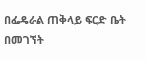በፌዴራል ጠቅላይ ፍርድ ቤት በመገኘት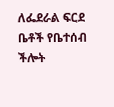ለፌደራል ፍርደ ቤቶች የቤተሰብ ችሎት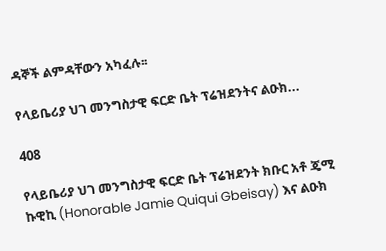ዳኞች ልምዳቸውን አካፈሉ፡፡

የላይቤሪያ ህገ መንግስታዊ ፍርድ ቤት ፕሬዝደንትና ልዑክ...

408

የላይቤሪያ ህገ መንግስታዊ ፍርድ ቤት ፕሬዝደንት ክቡር አቶ ጄሚ ኩዊኪ (Honorable Jamie Quiqui Gbeisay) እና ልዑክ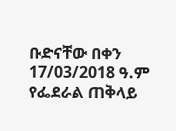ቡድናቸው በቀን 17/03/2018 ዓ.ም የፌደራል ጠቅላይ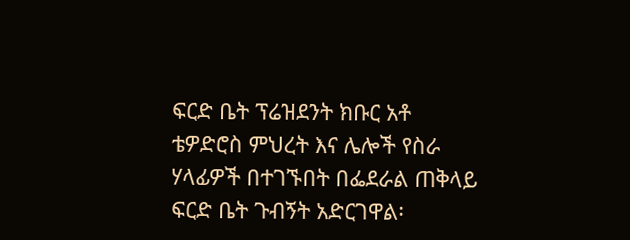ፍርድ ቤት ፕሬዝደንት ክቡር አቶ ቴዎድሮስ ምህረት እና ሌሎች የስራ ሃላፊዎች በተገኙበት በፌደራል ጠቅላይ ፍርድ ቤት ጉብኝት አድርገዋል፡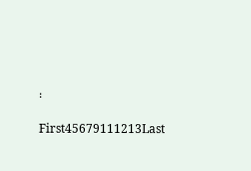፡

First45679111213Last